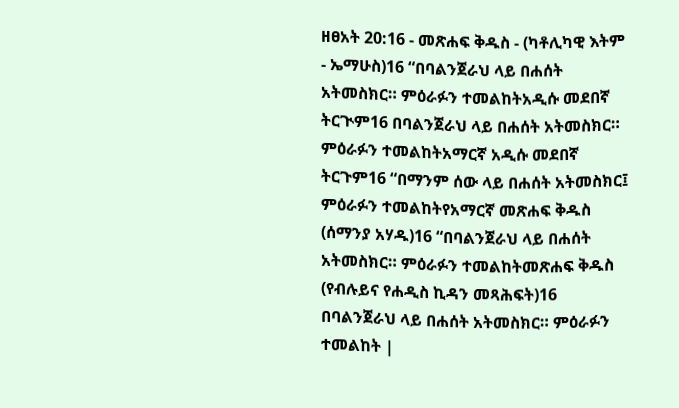ዘፀአት 20:16 - መጽሐፍ ቅዱስ - (ካቶሊካዊ እትም - ኤማሁስ)16 “በባልንጀራህ ላይ በሐሰት አትመስክር። ምዕራፉን ተመልከትአዲሱ መደበኛ ትርጒም16 በባልንጀራህ ላይ በሐሰት አትመስክር። ምዕራፉን ተመልከትአማርኛ አዲሱ መደበኛ ትርጉም16 “በማንም ሰው ላይ በሐሰት አትመስክር፤ ምዕራፉን ተመልከትየአማርኛ መጽሐፍ ቅዱስ (ሰማንያ አሃዱ)16 “በባልንጀራህ ላይ በሐሰት አትመስክር። ምዕራፉን ተመልከትመጽሐፍ ቅዱስ (የብሉይና የሐዲስ ኪዳን መጻሕፍት)16 በባልንጀራህ ላይ በሐሰት አትመስክር። ምዕራፉን ተመልከት |